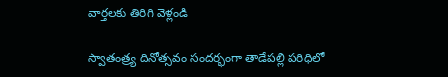వార్తలకు తిరిగి వెళ్లండి

స్వాతంత్ర్య దినోత్సవం సందర్భంగా తాడేపల్లి పరిధిలో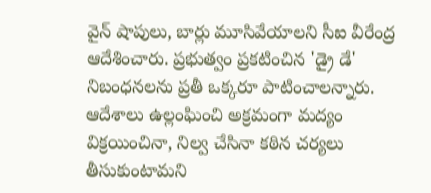వైన్ షాపులు, బార్లు మూసివేయాలని సీఐ వీరేంద్ర ఆదేశించారు. ప్రభుత్వం ప్రకటించిన 'డ్రై డే' నిబంధనలను ప్రతీ ఒక్కరూ పాటించాలన్నారు.
ఆదేశాలు ఉల్లంఘించి అక్రమంగా మద్యం విక్రయించినా, నిల్వ చేసినా కఠిన చర్యలు తీసుకుంటామని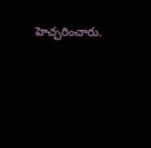హెచ్చరించారు.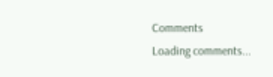Comments
Loading comments...